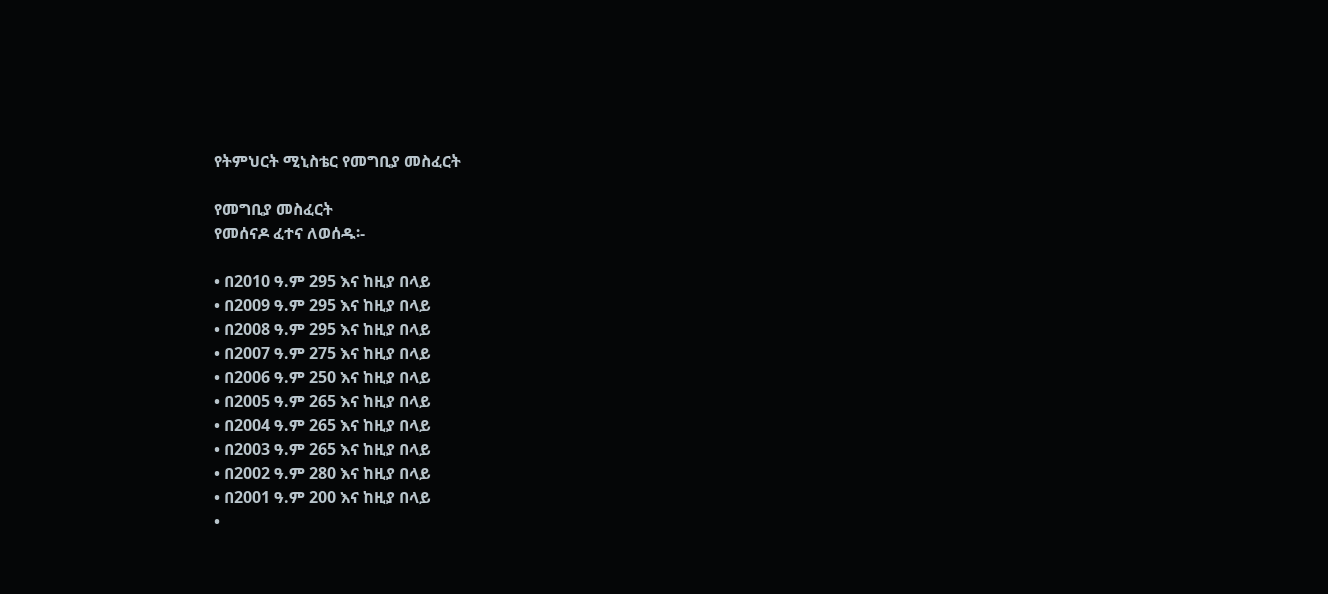የትምህርት ሚኒስቴር የመግቢያ መስፈርት

የመግቢያ መስፈርት
የመሰናዶ ፈተና ለወሰዱ፡-

• በ2010 ዓ.ም 295 እና ከዚያ በላይ
• በ2009 ዓ.ም 295 እና ከዚያ በላይ
• በ2008 ዓ.ም 295 እና ከዚያ በላይ
• በ2007 ዓ.ም 275 እና ከዚያ በላይ
• በ2006 ዓ.ም 250 እና ከዚያ በላይ
• በ2005 ዓ.ም 265 እና ከዚያ በላይ
• በ2004 ዓ.ም 265 እና ከዚያ በላይ
• በ2003 ዓ.ም 265 እና ከዚያ በላይ
• በ2002 ዓ.ም 280 እና ከዚያ በላይ
• በ2001 ዓ.ም 200 እና ከዚያ በላይ
•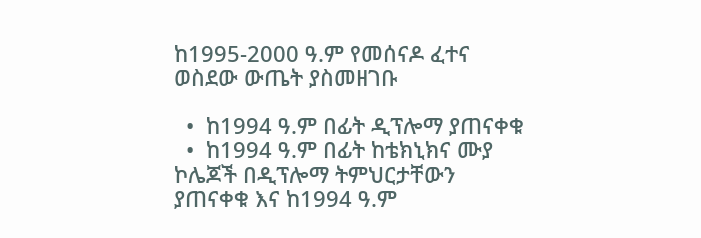ከ1995-2000 ዓ.ም የመሰናዶ ፈተና ወስደው ውጤት ያስመዘገቡ

  •  ከ1994 ዓ.ም በፊት ዲፕሎማ ያጠናቀቁ
  •  ከ1994 ዓ.ም በፊት ከቴክኒክና ሙያ ኮሌጆች በዲፕሎማ ትምህርታቸውን ያጠናቀቁ እና ከ1994 ዓ.ም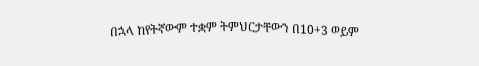በኋላ ከየትኛውም ተቋም ትምህርታቸውን በ10+3 ወይም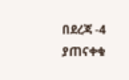በደረጃ -4 ያጠናቀቁ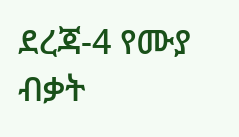ደረጃ-4 የሙያ ብቃት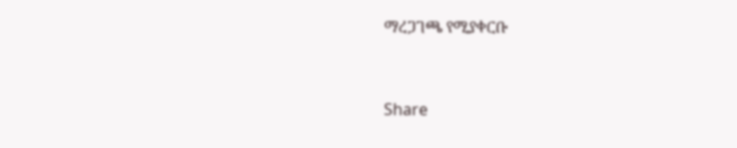ማረጋገጫ የሚያቀርቡ



Share